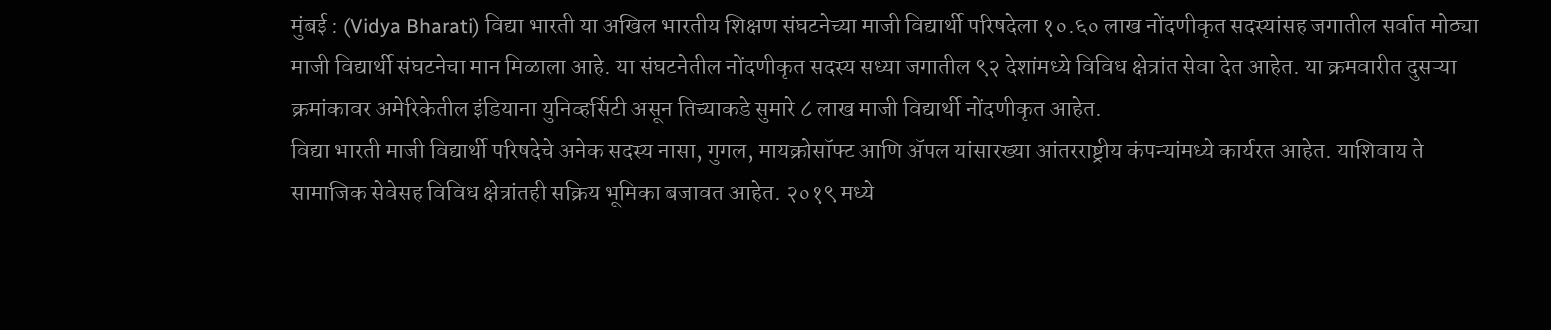मुंबई : (Vidya Bharati) विद्या भारती या अखिल भारतीय शिक्षण संघटनेच्या माजी विद्यार्थी परिषदेला १०.६० लाख नोंदणीकृत सदस्यांसह जगातील सर्वात मोठ्या माजी विद्यार्थी संघटनेचा मान मिळाला आहे. या संघटनेतील नोंदणीकृत सदस्य सध्या जगातील ९२ देशांमध्ये विविध क्षेत्रांत सेवा देत आहेत. या क्रमवारीत दुसऱ्या क्रमांकावर अमेरिकेतील इंडियाना युनिव्हर्सिटी असून तिच्याकडे सुमारे ८ लाख माजी विद्यार्थी नोंदणीकृत आहेत.
विद्या भारती माजी विद्यार्थी परिषदेचे अनेक सदस्य नासा, गुगल, मायक्रोसॉफ्ट आणि ॲपल यांसारख्या आंतरराष्ट्रीय कंपन्यांमध्ये कार्यरत आहेत. याशिवाय ते सामाजिक सेवेसह विविध क्षेत्रांतही सक्रिय भूमिका बजावत आहेत. २०१९ मध्ये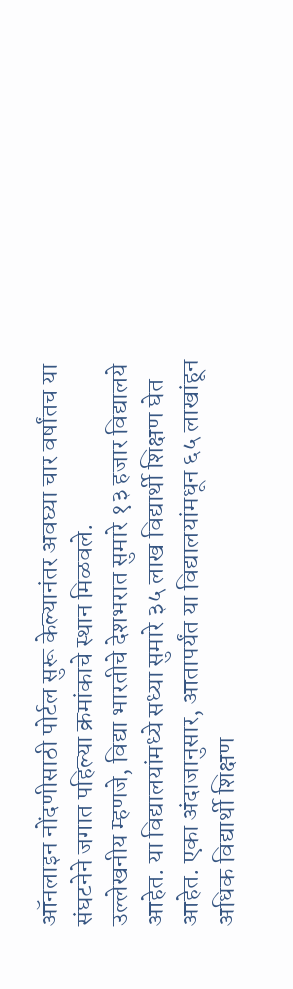ऑनलाइन नोंदणीसाठी पोर्टल सुरू केल्यानंतर अवघ्या चार वर्षांतच या संघटनेने जगात पहिल्या क्रमांकाचे स्थान मिळवले.
उल्लेखनीय म्हणजे, विद्या भारतीचे देशभरात सुमारे १३ हजार विद्यालये आहेत. या विद्यालयांमध्ये सध्या सुमारे ३५ लाख विद्यार्थी शिक्षण घेत आहेत. एका अंदाजानुसार, आतापर्यंत या विद्यालयांमधून ६५ लाखांहून अधिक विद्यार्थी शिक्षण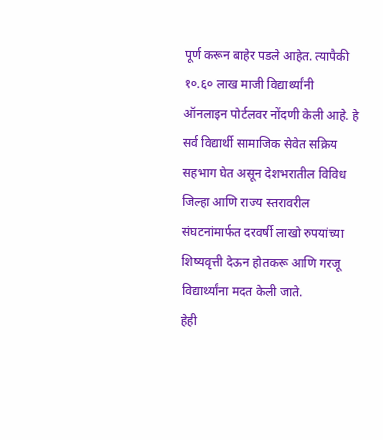पूर्ण करून बाहेर पडले आहेत. त्यापैकी १०.६० लाख माजी विद्यार्थ्यांनी ऑनलाइन पोर्टलवर नोंदणी केली आहे. हे सर्व विद्यार्थी सामाजिक सेवेत सक्रिय सहभाग घेत असून देशभरातील विविध जिल्हा आणि राज्य स्तरावरील संघटनांमार्फत दरवर्षी लाखो रुपयांच्या शिष्यवृत्ती देऊन होतकरू आणि गरजू विद्यार्थ्यांना मदत केली जाते.
हेही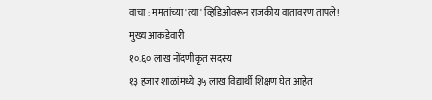वाचा : ममतांच्या 'त्या' व्हिडिओवरून राजकीय वातावरण तापले!
मुख्य आकडेवारी
१०.६० लाख नोंदणीकृत सदस्य
१३ हजार शाळांमध्ये ३५ लाख विद्यार्थी शिक्षण घेत आहेत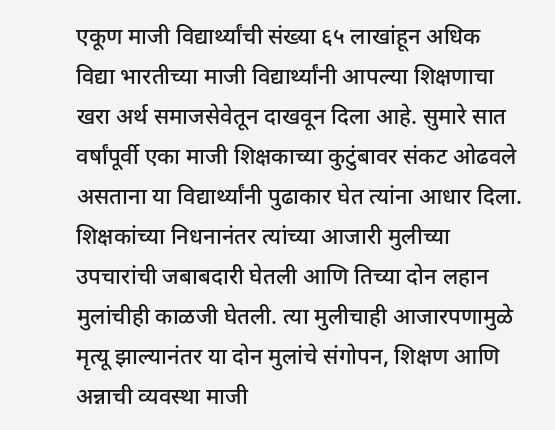एकूण माजी विद्यार्थ्यांची संख्या ६५ लाखांहून अधिक
विद्या भारतीच्या माजी विद्यार्थ्यांनी आपल्या शिक्षणाचा खरा अर्थ समाजसेवेतून दाखवून दिला आहे. सुमारे सात वर्षांपूर्वी एका माजी शिक्षकाच्या कुटुंबावर संकट ओढवले असताना या विद्यार्थ्यांनी पुढाकार घेत त्यांना आधार दिला. शिक्षकांच्या निधनानंतर त्यांच्या आजारी मुलीच्या उपचारांची जबाबदारी घेतली आणि तिच्या दोन लहान मुलांचीही काळजी घेतली. त्या मुलीचाही आजारपणामुळे मृत्यू झाल्यानंतर या दोन मुलांचे संगोपन, शिक्षण आणि अन्नाची व्यवस्था माजी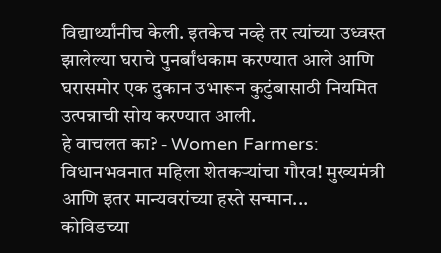विद्यार्थ्यांनीच केली. इतकेच नव्हे तर त्यांच्या उध्वस्त झालेल्या घराचे पुनर्बांधकाम करण्यात आले आणि घरासमोर एक दुकान उभारून कुटुंबासाठी नियमित उत्पन्नाची सोय करण्यात आली.
हे वाचलत का? - Women Farmers: विधानभवनात महिला शेतकऱ्यांचा गौरव! मुख्यमंत्री आणि इतर मान्यवरांच्या हस्ते सन्मान...
कोविडच्या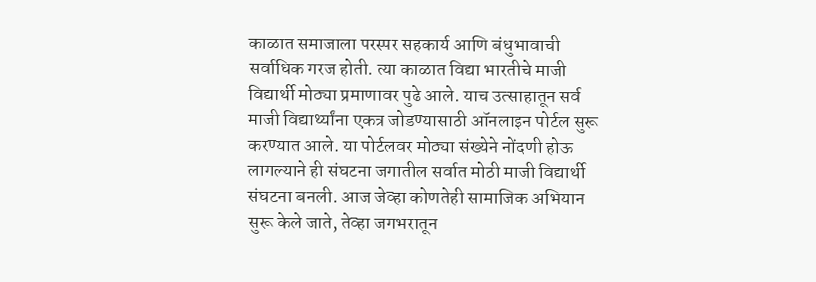काळात समाजाला परस्पर सहकार्य आणि बंधुभावाची सर्वाधिक गरज होती. त्या काळात विद्या भारतीचे माजी विद्यार्थी मोठ्या प्रमाणावर पुढे आले. याच उत्साहातून सर्व माजी विद्यार्थ्यांना एकत्र जोडण्यासाठी ऑनलाइन पोर्टल सुरू करण्यात आले. या पोर्टलवर मोठ्या संख्येने नोंदणी होऊ लागल्याने ही संघटना जगातील सर्वात मोठी माजी विद्यार्थी संघटना बनली. आज जेव्हा कोणतेही सामाजिक अभियान सुरू केले जाते, तेव्हा जगभरातून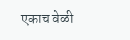एकाच वेळी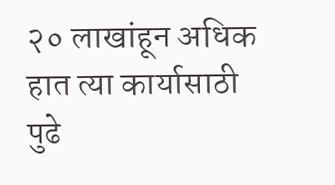२० लाखांहून अधिक हात त्या कार्यासाठी पुढे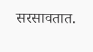सरसावतात.